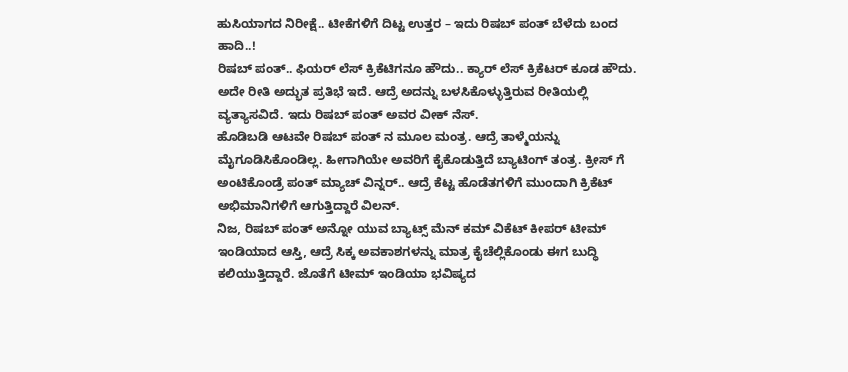ಹುಸಿಯಾಗದ ನಿರೀಕ್ಷೆ.. ಟೀಕೆಗಳಿಗೆ ದಿಟ್ಟ ಉತ್ತರ – ಇದು ರಿಷಬ್ ಪಂತ್ ಬೆಳೆದು ಬಂದ ಹಾದಿ..!
ರಿಷಬ್ ಪಂತ್.. ಫಿಯರ್ ಲೆಸ್ ಕ್ರಿಕೆಟಿಗನೂ ಹೌದು.. ಕ್ಯಾರ್ ಲೆಸ್ ಕ್ರಿಕೆಟರ್ ಕೂಡ ಹೌದು. ಅದೇ ರೀತಿ ಅದ್ಭುತ ಪ್ರತಿಭೆ ಇದೆ. ಆದ್ರೆ ಅದನ್ನು ಬಳಸಿಕೊಳ್ಳುತ್ತಿರುವ ರೀತಿಯಲ್ಲಿ ವ್ಯತ್ಯಾಸವಿದೆ. ಇದು ರಿಷಬ್ ಪಂತ್ ಅವರ ವೀಕ್ ನೆಸ್.
ಹೊಡಿಬಡಿ ಆಟವೇ ರಿಷಬ್ ಪಂತ್ ನ ಮೂಲ ಮಂತ್ರ. ಆದ್ರೆ ತಾಳ್ಮೆಯನ್ನು ಮೈಗೂಡಿಸಿಕೊಂಡಿಲ್ಲ. ಹೀಗಾಗಿಯೇ ಅವರಿಗೆ ಕೈಕೊಡುತ್ತಿದೆ ಬ್ಯಾಟಿಂಗ್ ತಂತ್ರ. ಕ್ರೀಸ್ ಗೆ ಅಂಟಿಕೊಂಡ್ರೆ ಪಂತ್ ಮ್ಯಾಚ್ ವಿನ್ನರ್.. ಆದ್ರೆ ಕೆಟ್ಟ ಹೊಡೆತಗಳಿಗೆ ಮುಂದಾಗಿ ಕ್ರಿಕೆಟ್ ಅಭಿಮಾನಿಗಳಿಗೆ ಆಗುತ್ತಿದ್ದಾರೆ ವಿಲನ್.
ನಿಜ, ರಿಷಬ್ ಪಂತ್ ಅನ್ನೋ ಯುವ ಬ್ಯಾಟ್ಸ್ ಮೆನ್ ಕಮ್ ವಿಕೆಟ್ ಕೀಪರ್ ಟೀಮ್ ಇಂಡಿಯಾದ ಆಸ್ತಿ, ಆದ್ರೆ ಸಿಕ್ಕ ಅವಕಾಶಗಳನ್ನು ಮಾತ್ರ ಕೈಚೆಲ್ಲಿಕೊಂಡು ಈಗ ಬುದ್ಧಿ ಕಲಿಯುತ್ತಿದ್ದಾರೆ. ಜೊತೆಗೆ ಟೀಮ್ ಇಂಡಿಯಾ ಭವಿಷ್ಯದ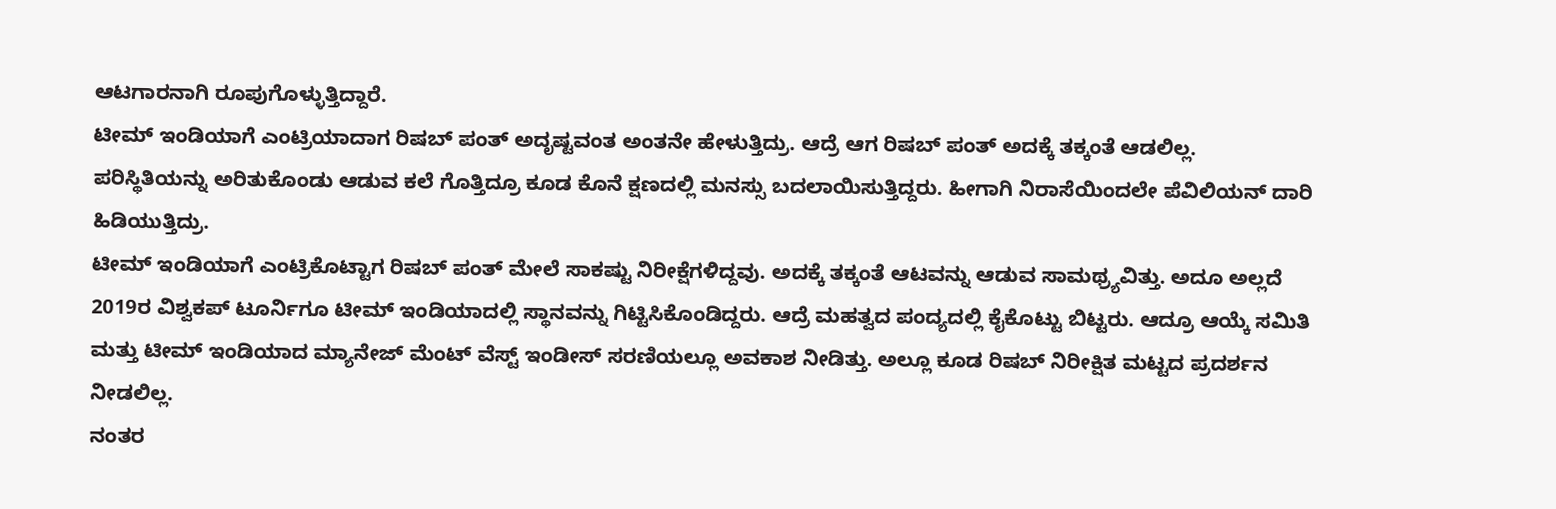ಆಟಗಾರನಾಗಿ ರೂಪುಗೊಳ್ಳುತ್ತಿದ್ದಾರೆ.
ಟೀಮ್ ಇಂಡಿಯಾಗೆ ಎಂಟ್ರಿಯಾದಾಗ ರಿಷಬ್ ಪಂತ್ ಅದೃಷ್ಟವಂತ ಅಂತನೇ ಹೇಳುತ್ತಿದ್ರು. ಆದ್ರೆ ಆಗ ರಿಷಬ್ ಪಂತ್ ಅದಕ್ಕೆ ತಕ್ಕಂತೆ ಆಡಲಿಲ್ಲ. ಪರಿಸ್ಥಿತಿಯನ್ನು ಅರಿತುಕೊಂಡು ಆಡುವ ಕಲೆ ಗೊತ್ತಿದ್ರೂ ಕೂಡ ಕೊನೆ ಕ್ಷಣದಲ್ಲಿ ಮನಸ್ಸು ಬದಲಾಯಿಸುತ್ತಿದ್ದರು. ಹೀಗಾಗಿ ನಿರಾಸೆಯಿಂದಲೇ ಪೆವಿಲಿಯನ್ ದಾರಿ ಹಿಡಿಯುತ್ತಿದ್ರು.
ಟೀಮ್ ಇಂಡಿಯಾಗೆ ಎಂಟ್ರಿಕೊಟ್ಟಾಗ ರಿಷಬ್ ಪಂತ್ ಮೇಲೆ ಸಾಕಷ್ಟು ನಿರೀಕ್ಷೆಗಳಿದ್ದವು. ಅದಕ್ಕೆ ತಕ್ಕಂತೆ ಆಟವನ್ನು ಆಡುವ ಸಾಮಥ್ರ್ಯವಿತ್ತು. ಅದೂ ಅಲ್ಲದೆ 2019ರ ವಿಶ್ವಕಪ್ ಟೂರ್ನಿಗೂ ಟೀಮ್ ಇಂಡಿಯಾದಲ್ಲಿ ಸ್ಥಾನವನ್ನು ಗಿಟ್ಟಿಸಿಕೊಂಡಿದ್ದರು. ಆದ್ರೆ ಮಹತ್ವದ ಪಂದ್ಯದಲ್ಲಿ ಕೈಕೊಟ್ಟು ಬಿಟ್ಟರು. ಆದ್ರೂ ಆಯ್ಕೆ ಸಮಿತಿ ಮತ್ತು ಟೀಮ್ ಇಂಡಿಯಾದ ಮ್ಯಾನೇಜ್ ಮೆಂಟ್ ವೆಸ್ಟ್ ಇಂಡೀಸ್ ಸರಣಿಯಲ್ಲೂ ಅವಕಾಶ ನೀಡಿತ್ತು. ಅಲ್ಲೂ ಕೂಡ ರಿಷಬ್ ನಿರೀಕ್ಷಿತ ಮಟ್ಟದ ಪ್ರದರ್ಶನ ನೀಡಲಿಲ್ಲ.
ನಂತರ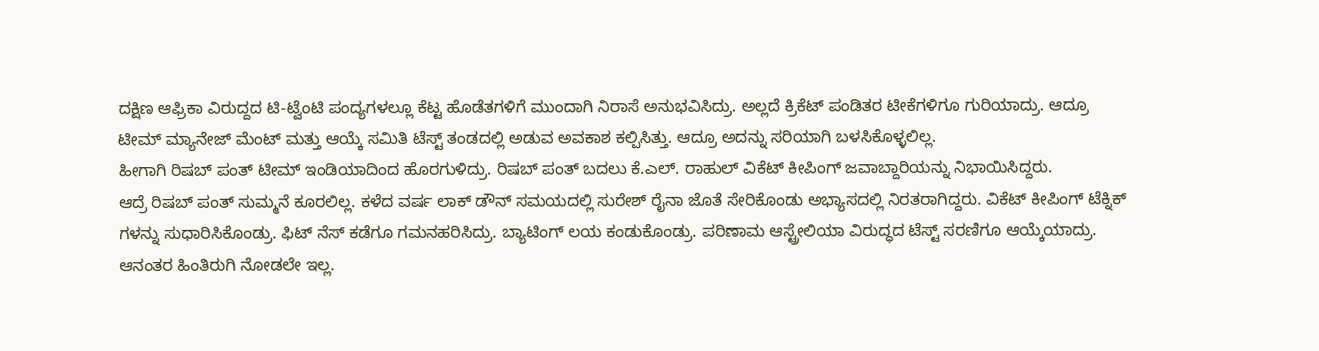ದಕ್ಷಿಣ ಆಫ್ರಿಕಾ ವಿರುದ್ದದ ಟಿ-ಟ್ವೆಂಟಿ ಪಂದ್ಯಗಳಲ್ಲೂ ಕೆಟ್ಟ ಹೊಡೆತಗಳಿಗೆ ಮುಂದಾಗಿ ನಿರಾಸೆ ಅನುಭವಿಸಿದ್ರು. ಅಲ್ಲದೆ ಕ್ರಿಕೆಟ್ ಪಂಡಿತರ ಟೀಕೆಗಳಿಗೂ ಗುರಿಯಾದ್ರು. ಆದ್ರೂ ಟೀಮ್ ಮ್ಯಾನೇಜ್ ಮೆಂಟ್ ಮತ್ತು ಆಯ್ಕೆ ಸಮಿತಿ ಟೆಸ್ಟ್ ತಂಡದಲ್ಲಿ ಅಡುವ ಅವಕಾಶ ಕಲ್ಪಿಸಿತ್ತು. ಆದ್ರೂ ಅದನ್ನು ಸರಿಯಾಗಿ ಬಳಸಿಕೊಳ್ಳಲಿಲ್ಲ.
ಹೀಗಾಗಿ ರಿಷಬ್ ಪಂತ್ ಟೀಮ್ ಇಂಡಿಯಾದಿಂದ ಹೊರಗುಳಿದ್ರು. ರಿಷಬ್ ಪಂತ್ ಬದಲು ಕೆ.ಎಲ್. ರಾಹುಲ್ ವಿಕೆಟ್ ಕೀಪಿಂಗ್ ಜವಾಬ್ದಾರಿಯನ್ನು ನಿಭಾಯಿಸಿದ್ದರು.
ಆದ್ರೆ ರಿಷಬ್ ಪಂತ್ ಸುಮ್ಮನೆ ಕೂರಲಿಲ್ಲ. ಕಳೆದ ವರ್ಷ ಲಾಕ್ ಡೌನ್ ಸಮಯದಲ್ಲಿ ಸುರೇಶ್ ರೈನಾ ಜೊತೆ ಸೇರಿಕೊಂಡು ಅಭ್ಯಾಸದಲ್ಲಿ ನಿರತರಾಗಿದ್ದರು. ವಿಕೆಟ್ ಕೀಪಿಂಗ್ ಟೆಕ್ನಿಕ್ ಗಳನ್ನು ಸುಧಾರಿಸಿಕೊಂಡ್ರು. ಫಿಟ್ ನೆಸ್ ಕಡೆಗೂ ಗಮನಹರಿಸಿದ್ರು. ಬ್ಯಾಟಿಂಗ್ ಲಯ ಕಂಡುಕೊಂಡ್ರು. ಪರಿಣಾಮ ಆಸ್ಟ್ರೇಲಿಯಾ ವಿರುದ್ಧದ ಟೆಸ್ಟ್ ಸರಣಿಗೂ ಆಯ್ಕೆಯಾದ್ರು.
ಆನಂತರ ಹಿಂತಿರುಗಿ ನೋಡಲೇ ಇಲ್ಲ.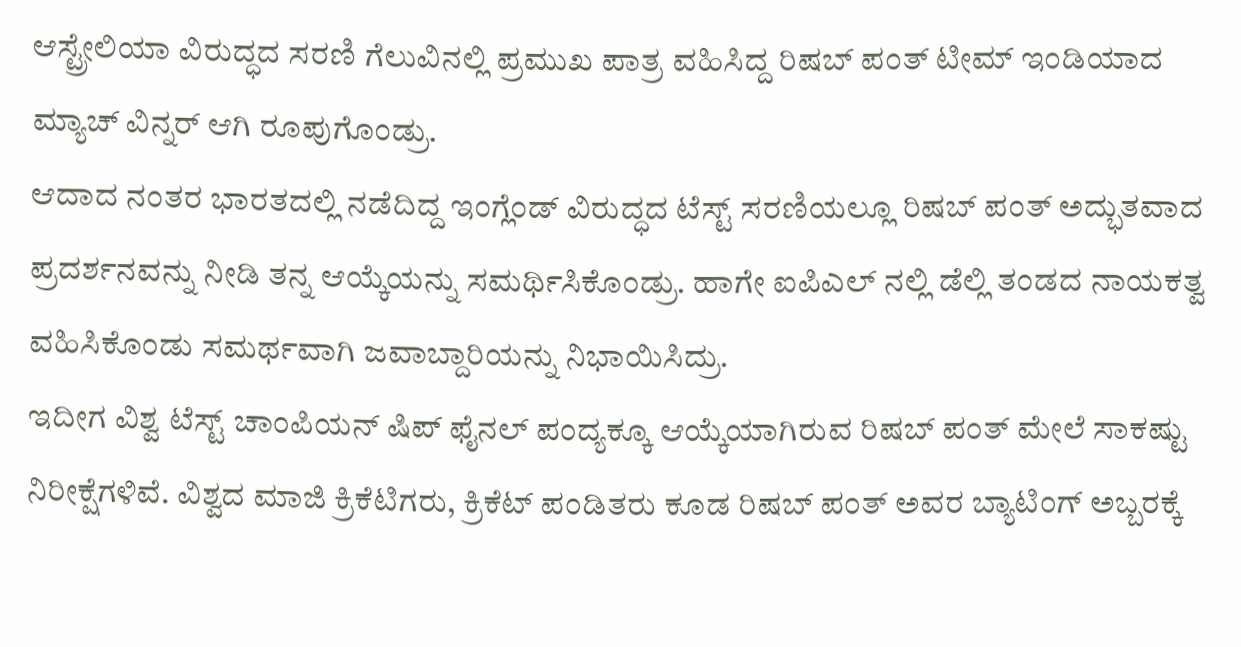ಆಸ್ಟ್ರೇಲಿಯಾ ವಿರುದ್ಧದ ಸರಣಿ ಗೆಲುವಿನಲ್ಲಿ ಪ್ರಮುಖ ಪಾತ್ರ ವಹಿಸಿದ್ದ ರಿಷಬ್ ಪಂತ್ ಟೀಮ್ ಇಂಡಿಯಾದ ಮ್ಯಾಚ್ ವಿನ್ನರ್ ಆಗಿ ರೂಪುಗೊಂಡ್ರು.
ಆದಾದ ನಂತರ ಭಾರತದಲ್ಲಿ ನಡೆದಿದ್ದ ಇಂಗ್ಲೆಂಡ್ ವಿರುದ್ಧದ ಟೆಸ್ಟ್ ಸರಣಿಯಲ್ಲೂ ರಿಷಬ್ ಪಂತ್ ಅದ್ಭುತವಾದ ಪ್ರದರ್ಶನವನ್ನು ನೀಡಿ ತನ್ನ ಆಯ್ಕೆಯನ್ನು ಸಮರ್ಥಿಸಿಕೊಂಡ್ರು. ಹಾಗೇ ಐಪಿಎಲ್ ನಲ್ಲಿ ಡೆಲ್ಲಿ ತಂಡದ ನಾಯಕತ್ವ ವಹಿಸಿಕೊಂಡು ಸಮರ್ಥವಾಗಿ ಜವಾಬ್ದಾರಿಯನ್ನು ನಿಭಾಯಿಸಿದ್ರು.
ಇದೀಗ ವಿಶ್ವ ಟೆಸ್ಟ್ ಚಾಂಪಿಯನ್ ಷಿಪ್ ಫೈನಲ್ ಪಂದ್ಯಕ್ಕೂ ಆಯ್ಕೆಯಾಗಿರುವ ರಿಷಬ್ ಪಂತ್ ಮೇಲೆ ಸಾಕಷ್ಟು ನಿರೀಕ್ಷೆಗಳಿವೆ. ವಿಶ್ವದ ಮಾಜಿ ಕ್ರಿಕೆಟಿಗರು, ಕ್ರಿಕೆಟ್ ಪಂಡಿತರು ಕೂಡ ರಿಷಬ್ ಪಂತ್ ಅವರ ಬ್ಯಾಟಿಂಗ್ ಅಬ್ಬರಕ್ಕೆ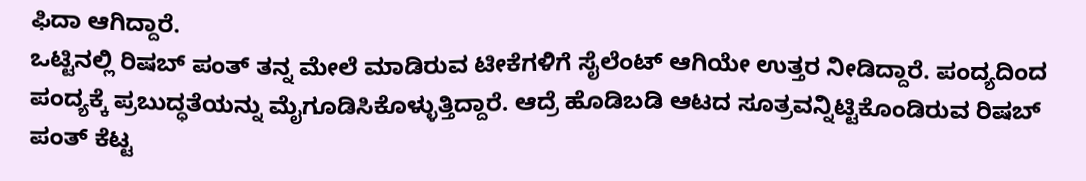ಫಿದಾ ಆಗಿದ್ದಾರೆ.
ಒಟ್ಟಿನಲ್ಲಿ ರಿಷಬ್ ಪಂತ್ ತನ್ನ ಮೇಲೆ ಮಾಡಿರುವ ಟೀಕೆಗಳಿಗೆ ಸೈಲೆಂಟ್ ಆಗಿಯೇ ಉತ್ತರ ನೀಡಿದ್ದಾರೆ. ಪಂದ್ಯದಿಂದ ಪಂದ್ಯಕ್ಕೆ ಪ್ರಬುದ್ಧತೆಯನ್ನು ಮೈಗೂಡಿಸಿಕೊಳ್ಳುತ್ತಿದ್ದಾರೆ. ಆದ್ರೆ ಹೊಡಿಬಡಿ ಆಟದ ಸೂತ್ರವನ್ನಿಟ್ಟಿಕೊಂಡಿರುವ ರಿಷಬ್ ಪಂತ್ ಕೆಟ್ಟ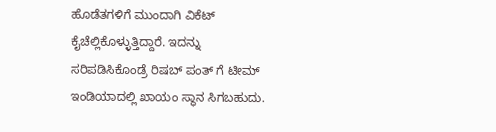ಹೊಡೆತಗಳಿಗೆ ಮುಂದಾಗಿ ವಿಕೆಟ್ ಕೈಚೆಲ್ಲಿಕೊಳ್ಳುತ್ತಿದ್ದಾರೆ. ಇದನ್ನು ಸರಿಪಡಿಸಿಕೊಂಡ್ರೆ ರಿಷಬ್ ಪಂತ್ ಗೆ ಟೀಮ್ ಇಂಡಿಯಾದಲ್ಲಿ ಖಾಯಂ ಸ್ಥಾನ ಸಿಗಬಹುದು.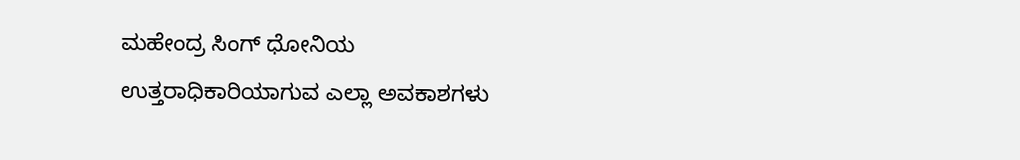ಮಹೇಂದ್ರ ಸಿಂಗ್ ಧೋನಿಯ ಉತ್ತರಾಧಿಕಾರಿಯಾಗುವ ಎಲ್ಲಾ ಅವಕಾಶಗಳು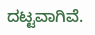ದಟ್ಟವಾಗಿವೆ.